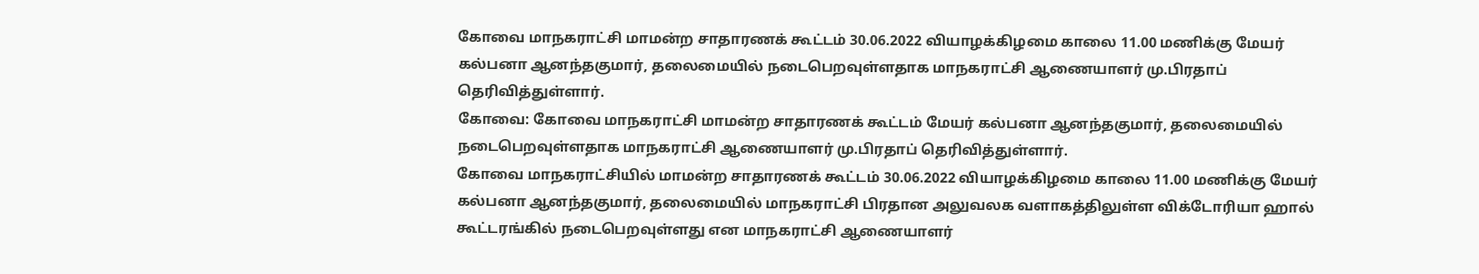கோவை மாநகராட்சி மாமன்ற சாதாரணக் கூட்டம் 30.06.2022 வியாழக்கிழமை காலை 11.00 மணிக்கு மேயர் கல்பனா ஆனந்தகுமார், தலைமையில் நடைபெறவுள்ளதாக மாநகராட்சி ஆணையாளர் மு.பிரதாப் தெரிவித்துள்ளார்.
கோவை: கோவை மாநகராட்சி மாமன்ற சாதாரணக் கூட்டம் மேயர் கல்பனா ஆனந்தகுமார், தலைமையில் நடைபெறவுள்ளதாக மாநகராட்சி ஆணையாளர் மு.பிரதாப் தெரிவித்துள்ளார்.
கோவை மாநகராட்சியில் மாமன்ற சாதாரணக் கூட்டம் 30.06.2022 வியாழக்கிழமை காலை 11.00 மணிக்கு மேயர் கல்பனா ஆனந்தகுமார், தலைமையில் மாநகராட்சி பிரதான அலுவலக வளாகத்திலுள்ள விக்டோரியா ஹால் கூட்டரங்கில் நடைபெறவுள்ளது என மாநகராட்சி ஆணையாளர்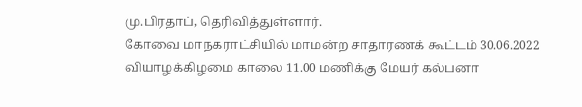மு.பிரதாப், தெரிவித்துள்ளார்.
கோவை மாநகராட்சியில் மாமன்ற சாதாரணக் கூட்டம் 30.06.2022 வியாழக்கிழமை காலை 11.00 மணிக்கு மேயர் கல்பனா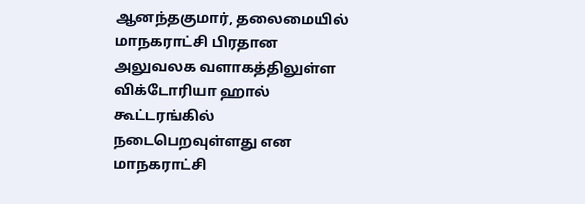ஆனந்தகுமார், தலைமையில் மாநகராட்சி பிரதான அலுவலக வளாகத்திலுள்ள விக்டோரியா ஹால் கூட்டரங்கில் நடைபெறவுள்ளது என மாநகராட்சி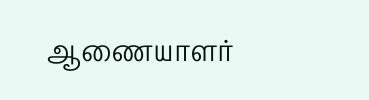ஆணையாளர்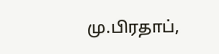மு.பிரதாப்,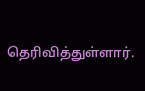தெரிவித்துள்ளார்.